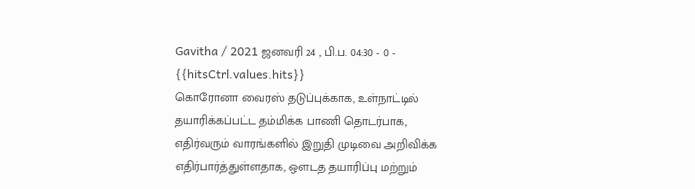Gavitha / 2021 ஜனவரி 24 , பி.ப. 04:30 - 0 - {{hitsCtrl.values.hits}}
கொரோனா வைரஸ் தடுப்புக்காக, உள்நாட்டில் தயாரிக்கப்பட்ட தம்மிக்க பாணி தொடர்பாக, எதிர்வரும் வாரங்களில் இறுதி முடிவை அறிவிக்க எதிர்பார்த்துள்ளதாக, ஔடத தயாரிப்பு மற்றும்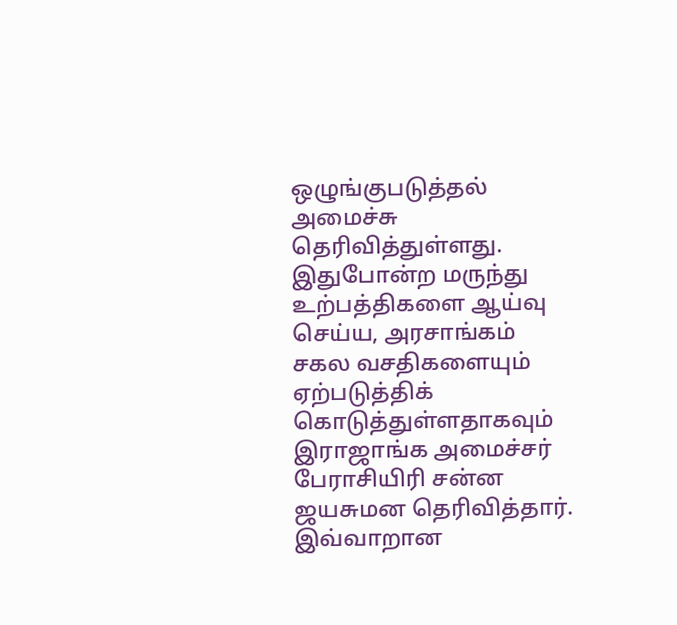ஒழுங்குபடுத்தல் அமைச்சு தெரிவித்துள்ளது.
இதுபோன்ற மருந்து உற்பத்திகளை ஆய்வு செய்ய, அரசாங்கம் சகல வசதிகளையும் ஏற்படுத்திக் கொடுத்துள்ளதாகவும் இராஜாங்க அமைச்சர் பேராசியிரி சன்ன ஜயசுமன தெரிவித்தார்.
இவ்வாறான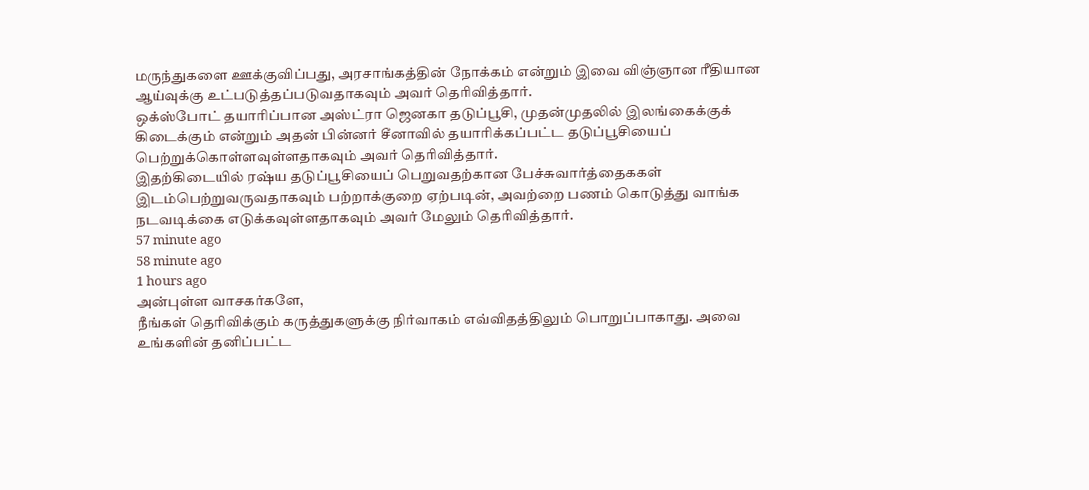மருந்துகளை ஊக்குவிப்பது, அரசாங்கத்தின் நோக்கம் என்றும் இவை விஞ்ஞான ரீதியான ஆய்வுக்கு உட்படுத்தப்படுவதாகவும் அவர் தெரிவித்தார்.
ஒக்ஸ்போட் தயாரிப்பான அஸ்ட்ரா ஜெனகா தடுப்பூசி, முதன்முதலில் இலங்கைக்குக் கிடைக்கும் என்றும் அதன் பின்னர் சீனாவில் தயாரிக்கப்பட்ட தடுப்பூசியைப் பெற்றுக்கொள்ளவுள்ளதாகவும் அவர் தெரிவித்தார்.
இதற்கிடையில் ரஷ்ய தடுப்பூசியைப் பெறுவதற்கான பேச்சுவார்த்தைககள் இடம்பெற்றுவருவதாகவும் பற்றாக்குறை ஏற்படின், அவற்றை பணம் கொடுத்து வாங்க நடவடிக்கை எடுக்கவுள்ளதாகவும் அவர் மேலும் தெரிவித்தார்.
57 minute ago
58 minute ago
1 hours ago
அன்புள்ள வாசகர்களே,
நீங்கள் தெரிவிக்கும் கருத்துகளுக்கு நிர்வாகம் எவ்விதத்திலும் பொறுப்பாகாது. அவை உங்களின் தனிப்பட்ட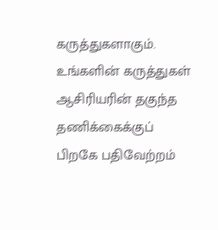கருத்துகளாகும். உங்களின் கருத்துகள் ஆசிரியரின் தகுந்த தணிக்கைக்குப் பிறகே பதிவேற்றம்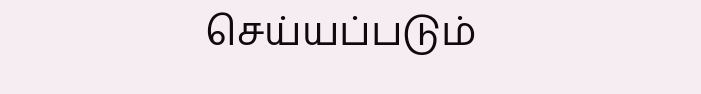செய்யப்படும்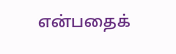என்பதைக்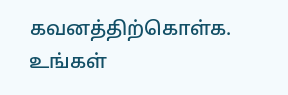கவனத்திற்கொள்க. உங்கள்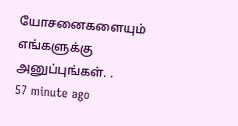யோசனைகளையும் எங்களுக்கு அனுப்புங்கள். .
57 minute ago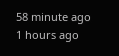58 minute ago
1 hours ago